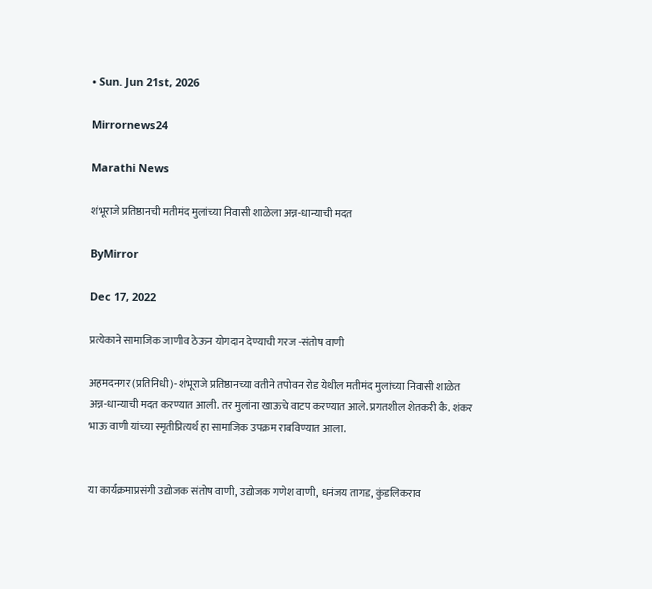• Sun. Jun 21st, 2026

Mirrornews24

Marathi News

शंभूराजे प्रतिष्ठानची मतीमंद मुलांच्या निवासी शाळेला अन्न-धान्याची मदत

ByMirror

Dec 17, 2022

प्रत्येकाने सामाजिक जाणीव ठेऊन योगदान देण्याची गरज -संतोष वाणी

अहमदनगर (प्रतिनिधी)- शंभूराजे प्रतिष्ठानच्या वतीने तपोवन रोड येथील मतीमंद मुलांच्या निवासी शाळेत अन्न-धान्याची मदत करण्यात आली. तर मुलांना खाऊचे वाटप करण्यात आले. प्रगतशील शेतकरी कै. शंकर भाऊ वाणी यांच्या स्मृतीप्रित्यर्थ हा सामाजिक उपक्रम राबविण्यात आला.


या कार्यक्रमाप्रसंगी उद्योजक संतोष वाणी, उद्योजक गणेश वाणी, धनंजय तागड, कुंडलिकराव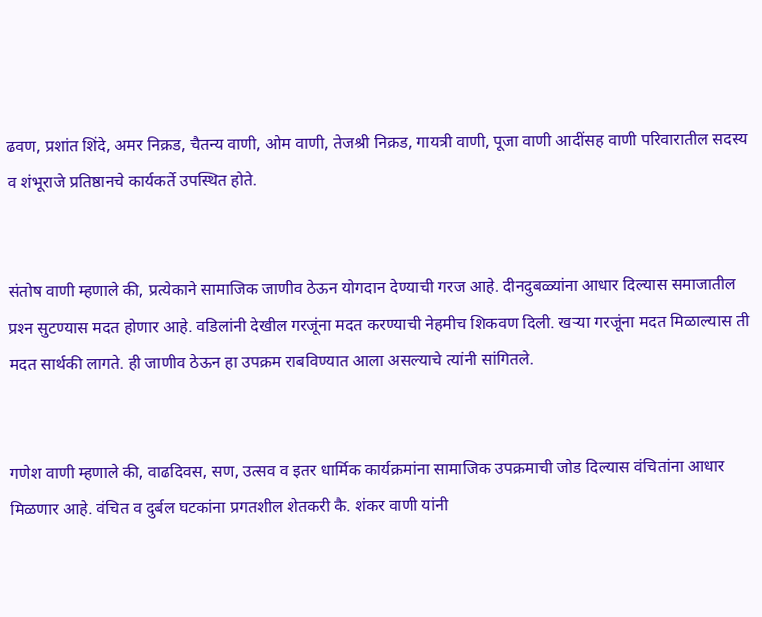ढवण, प्रशांत शिंदे, अमर निक्रड, चैतन्य वाणी, ओम वाणी, तेजश्री निक्रड, गायत्री वाणी, पूजा वाणी आदींसह वाणी परिवारातील सदस्य व शंभूराजे प्रतिष्ठानचे कार्यकर्ते उपस्थित होते.


संतोष वाणी म्हणाले की, प्रत्येकाने सामाजिक जाणीव ठेऊन योगदान देण्याची गरज आहे. दीनदुबळ्यांना आधार दिल्यास समाजातील प्रश्‍न सुटण्यास मदत होणार आहे. वडिलांनी देखील गरजूंना मदत करण्याची नेहमीच शिकवण दिली. खर्‍या गरजूंना मदत मिळाल्यास ती मदत सार्थकी लागते. ही जाणीव ठेऊन हा उपक्रम राबविण्यात आला असल्याचे त्यांनी सांगितले.


गणेश वाणी म्हणाले की, वाढदिवस, सण, उत्सव व इतर धार्मिक कार्यक्रमांना सामाजिक उपक्रमाची जोड दिल्यास वंचितांना आधार मिळणार आहे. वंचित व दुर्बल घटकांना प्रगतशील शेतकरी कै. शंकर वाणी यांनी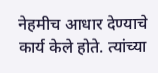नेहमीच आधार देण्याचे कार्य केले होते. त्यांच्या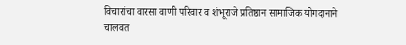विचारांचा वारसा वाणी परिवार व शंभूराजे प्रतिष्ठान सामाजिक योगदानाने चालवत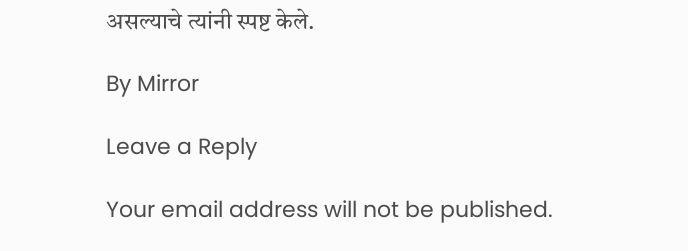असल्याचे त्यांनी स्पष्ट केले.

By Mirror

Leave a Reply

Your email address will not be published.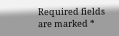Required fields are marked *